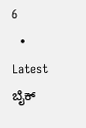6
  • Latest
ಬೈಕ್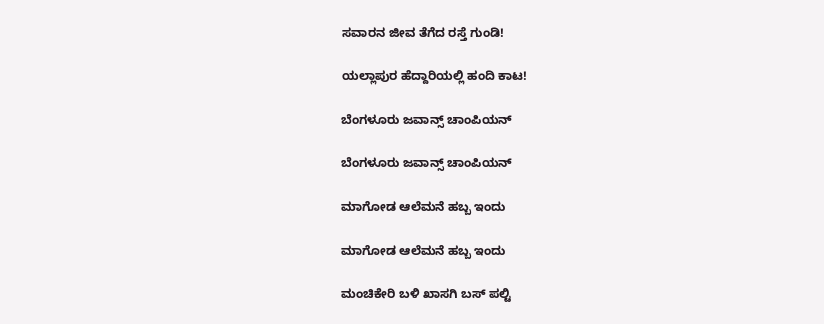ಸವಾರನ ಜೀವ ತೆಗೆದ ರಸ್ತೆ ಗುಂಡಿ!

ಯಲ್ಲಾಪುರ ಹೆದ್ದಾರಿಯಲ್ಲಿ ಹಂದಿ ಕಾಟ!

ಬೆಂಗಳೂರು ಜವಾನ್ಸ್ ಚಾಂಪಿಯನ್

ಬೆಂಗಳೂರು ಜವಾನ್ಸ್ ಚಾಂಪಿಯನ್

ಮಾಗೋಡ ಆಲೆಮನೆ ಹಬ್ಬ ಇಂದು

ಮಾಗೋಡ ಆಲೆಮನೆ ಹಬ್ಬ ಇಂದು

ಮಂಚಿಕೇರಿ‌ ಬಳಿ ಖಾಸಗಿ ಬಸ್ ಪಲ್ಟಿ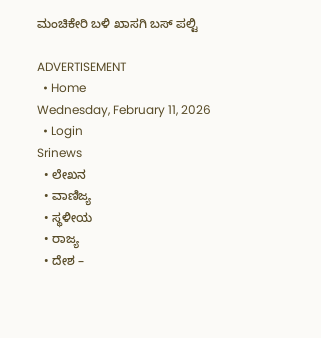ಮಂಚಿಕೇರಿ‌ ಬಳಿ ಖಾಸಗಿ ಬಸ್ ಪಲ್ಟಿ

ADVERTISEMENT
  • Home
Wednesday, February 11, 2026
  • Login
Srinews
  • ಲೇಖನ
  • ವಾಣಿಜ್ಯ
  • ಸ್ಥಳೀಯ
  • ರಾಜ್ಯ
  • ದೇಶ –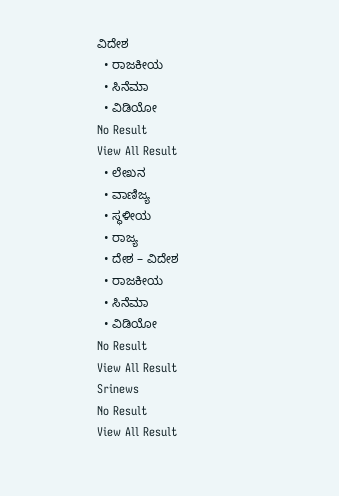ವಿದೇಶ
  • ರಾಜಕೀಯ
  • ಸಿನೆಮಾ
  • ವಿಡಿಯೋ
No Result
View All Result
  • ಲೇಖನ
  • ವಾಣಿಜ್ಯ
  • ಸ್ಥಳೀಯ
  • ರಾಜ್ಯ
  • ದೇಶ – ವಿದೇಶ
  • ರಾಜಕೀಯ
  • ಸಿನೆಮಾ
  • ವಿಡಿಯೋ
No Result
View All Result
Srinews
No Result
View All Result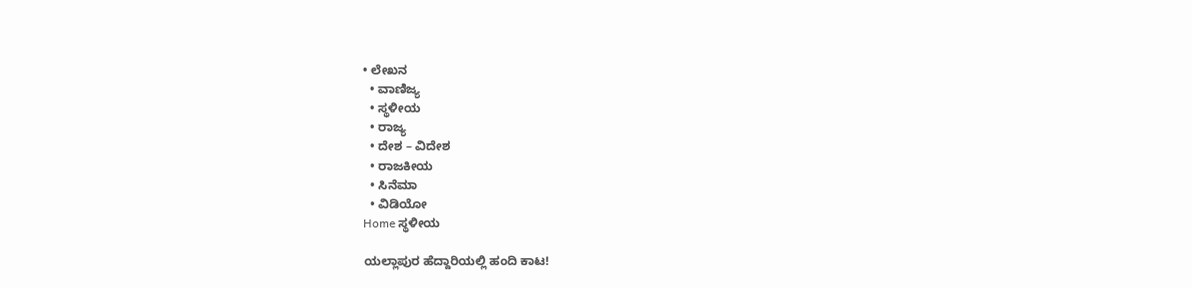• ಲೇಖನ
  • ವಾಣಿಜ್ಯ
  • ಸ್ಥಳೀಯ
  • ರಾಜ್ಯ
  • ದೇಶ – ವಿದೇಶ
  • ರಾಜಕೀಯ
  • ಸಿನೆಮಾ
  • ವಿಡಿಯೋ
Home ಸ್ಥಳೀಯ

ಯಲ್ಲಾಪುರ ಹೆದ್ದಾರಿಯಲ್ಲಿ ಹಂದಿ ಕಾಟ!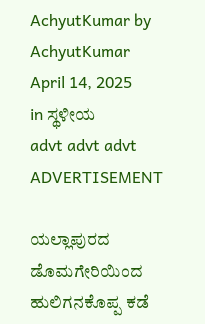AchyutKumar by AchyutKumar
April 14, 2025
in ಸ್ಥಳೀಯ
advt advt advt
ADVERTISEMENT

ಯಲ್ಲಾಪುರದ ಡೊಮಗೇರಿಯಿಂದ ಹುಲಿಗನಕೊಪ್ಪ ಕಡೆ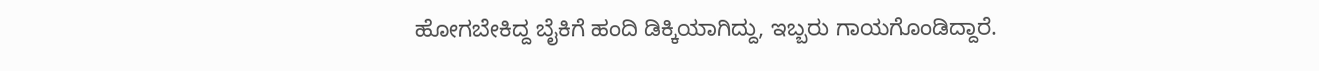ಹೋಗಬೇಕಿದ್ದ ಬೈಕಿಗೆ ಹಂದಿ ಡಿಕ್ಕಿಯಾಗಿದ್ದು, ಇಬ್ಬರು ಗಾಯಗೊಂಡಿದ್ದಾರೆ.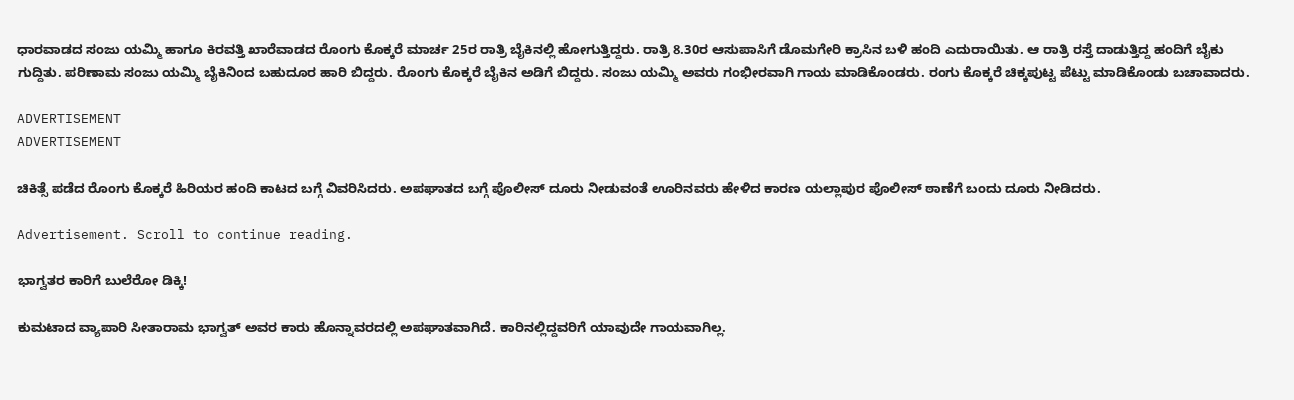ಧಾರವಾಡದ ಸಂಜು ಯಮ್ಮಿ ಹಾಗೂ ಕಿರವತ್ತಿ ಖಾರೆವಾಡದ ರೊಂಗು ಕೊಕ್ಕರೆ ಮಾರ್ಚ 25ರ ರಾತ್ರಿ ಬೈಕಿನಲ್ಲಿ ಹೋಗುತ್ತಿದ್ದರು. ರಾತ್ರಿ 8.30ರ ಆಸುಪಾಸಿಗೆ ಡೊಮಗೇರಿ ಕ್ರಾಸಿನ ಬಳಿ ಹಂದಿ ಎದುರಾಯಿತು. ಆ ರಾತ್ರಿ ರಸ್ತೆ ದಾಡುತ್ತಿದ್ದ ಹಂದಿಗೆ ಬೈಕು ಗುದ್ದಿತು. ಪರಿಣಾಮ ಸಂಜು ಯಮ್ಮಿ ಬೈಕಿನಿಂದ ಬಹುದೂರ ಹಾರಿ ಬಿದ್ದರು. ರೊಂಗು ಕೊಕ್ಕರೆ ಬೈಕಿನ ಅಡಿಗೆ ಬಿದ್ದರು. ಸಂಜು ಯಮ್ಮಿ ಅವರು ಗಂಭೀರವಾಗಿ ಗಾಯ ಮಾಡಿಕೊಂಡರು. ರಂಗು ಕೊಕ್ಕರೆ ಚಿಕ್ಕಪುಟ್ಟ ಪೆಟ್ಟು ಮಾಡಿಕೊಂಡು ಬಚಾವಾದರು.

ADVERTISEMENT
ADVERTISEMENT

ಚಿಕಿತ್ಸೆ ಪಡೆದ ರೊಂಗು ಕೊಕ್ಕರೆ ಹಿರಿಯರ ಹಂದಿ ಕಾಟದ ಬಗ್ಗೆ ವಿವರಿಸಿದರು. ಅಪಘಾತದ ಬಗ್ಗೆ ಪೊಲೀಸ್ ದೂರು ನೀಡುವಂತೆ ಊರಿನವರು ಹೇಳಿದ ಕಾರಣ ಯಲ್ಲಾಪುರ ಪೊಲೀಸ್ ಠಾಣೆಗೆ ಬಂದು ದೂರು ನೀಡಿದರು.

Advertisement. Scroll to continue reading.

ಭಾಗ್ವತರ ಕಾರಿಗೆ ಬುಲೆರೋ ಡಿಕ್ಕಿ!

ಕುಮಟಾದ ವ್ಯಾಪಾರಿ ಸೀತಾರಾಮ ಭಾಗ್ವತ್ ಅವರ ಕಾರು ಹೊನ್ನಾವರದಲ್ಲಿ ಅಪಘಾತವಾಗಿದೆ. ಕಾರಿನಲ್ಲಿದ್ದವರಿಗೆ ಯಾವುದೇ ಗಾಯವಾಗಿಲ್ಲ.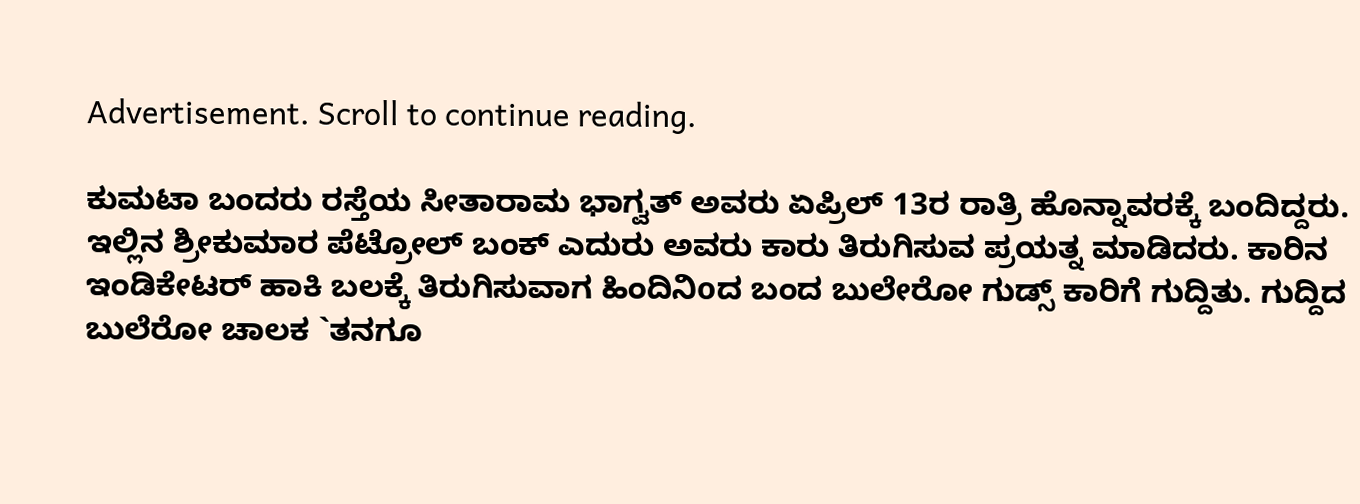Advertisement. Scroll to continue reading.

ಕುಮಟಾ ಬಂದರು ರಸ್ತೆಯ ಸೀತಾರಾಮ ಭಾಗ್ವತ್ ಅವರು ಏಪ್ರಿಲ್ 13ರ ರಾತ್ರಿ ಹೊನ್ನಾವರಕ್ಕೆ ಬಂದಿದ್ದರು. ಇಲ್ಲಿನ ಶ್ರೀಕುಮಾರ ಪೆಟ್ರೋಲ್ ಬಂಕ್ ಎದುರು ಅವರು ಕಾರು ತಿರುಗಿಸುವ ಪ್ರಯತ್ನ ಮಾಡಿದರು. ಕಾರಿನ ಇಂಡಿಕೇಟರ್ ಹಾಕಿ ಬಲಕ್ಕೆ ತಿರುಗಿಸುವಾಗ ಹಿಂದಿನಿoದ ಬಂದ ಬುಲೇರೋ ಗುಡ್ಸ್ ಕಾರಿಗೆ ಗುದ್ದಿತು. ಗುದ್ದಿದ ಬುಲೆರೋ ಚಾಲಕ `ತನಗೂ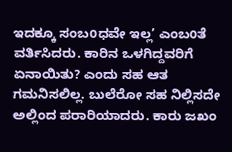ಇದಕ್ಕೂ ಸಂಬoಧವೇ ಇಲ್ಲ’ ಎಂಬoತೆ ವರ್ತಿಸಿದರು. ಕಾರಿನ ಒಳಗಿದ್ದವರಿಗೆ ಏನಾಯಿತು? ಎಂದು ಸಹ ಆತ ಗಮನಿಸಲಿಲ್ಲ. ಬುಲೆರೋ ಸಹ ನಿಲ್ಲಿಸದೇ ಅಲ್ಲಿಂದ ಪರಾರಿಯಾದರು. ಕಾರು ಜಖಂ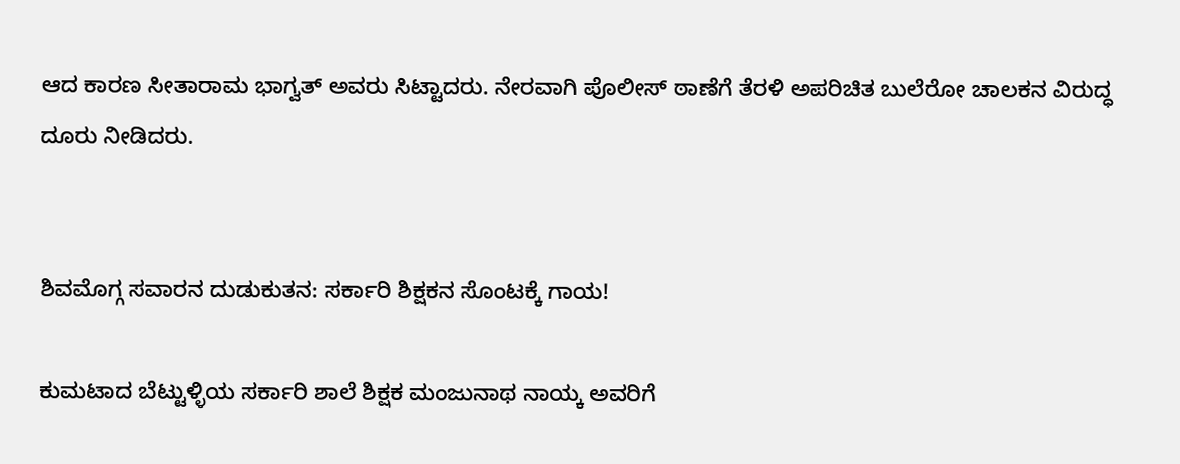ಆದ ಕಾರಣ ಸೀತಾರಾಮ ಭಾಗ್ವತ್ ಅವರು ಸಿಟ್ಟಾದರು. ನೇರವಾಗಿ ಪೊಲೀಸ್ ಠಾಣೆಗೆ ತೆರಳಿ ಅಪರಿಚಿತ ಬುಲೆರೋ ಚಾಲಕನ ವಿರುದ್ಧ ದೂರು ನೀಡಿದರು.


ಶಿವಮೊಗ್ಗ ಸವಾರನ ದುಡುಕುತನ: ಸರ್ಕಾರಿ ಶಿಕ್ಷಕನ ಸೊಂಟಕ್ಕೆ ಗಾಯ!

ಕುಮಟಾದ ಬೆಟ್ಟುಳ್ಳಿಯ ಸರ್ಕಾರಿ ಶಾಲೆ ಶಿಕ್ಷಕ ಮಂಜುನಾಥ ನಾಯ್ಕ ಅವರಿಗೆ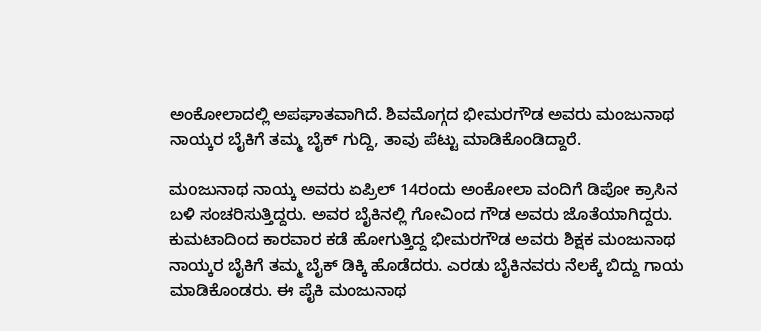ಅಂಕೋಲಾದಲ್ಲಿ ಅಪಘಾತವಾಗಿದೆ. ಶಿವಮೊಗ್ಗದ ಭೀಮರಗೌಡ ಅವರು ಮಂಜುನಾಥ ನಾಯ್ಕರ ಬೈಕಿಗೆ ತಮ್ಮ ಬೈಕ್ ಗುದ್ದಿ, ತಾವು ಪೆಟ್ಟು ಮಾಡಿಕೊಂಡಿದ್ದಾರೆ.

ಮoಜುನಾಥ ನಾಯ್ಕ ಅವರು ಏಪ್ರಿಲ್ 14ರಂದು ಅಂಕೋಲಾ ವಂದಿಗೆ ಡಿಪೋ ಕ್ರಾಸಿನ ಬಳಿ ಸಂಚರಿಸುತ್ತಿದ್ದರು. ಅವರ ಬೈಕಿನಲ್ಲಿ ಗೋವಿಂದ ಗೌಡ ಅವರು ಜೊತೆಯಾಗಿದ್ದರು. ಕುಮಟಾದಿಂದ ಕಾರವಾರ ಕಡೆ ಹೋಗುತ್ತಿದ್ದ ಭೀಮರಗೌಡ ಅವರು ಶಿಕ್ಷಕ ಮಂಜುನಾಥ ನಾಯ್ಕರ ಬೈಕಿಗೆ ತಮ್ಮ ಬೈಕ್ ಡಿಕ್ಕಿ ಹೊಡೆದರು. ಎರಡು ಬೈಕಿನವರು ನೆಲಕ್ಕೆ ಬಿದ್ದು ಗಾಯ ಮಾಡಿಕೊಂಡರು. ಈ ಪೈಕಿ ಮಂಜುನಾಥ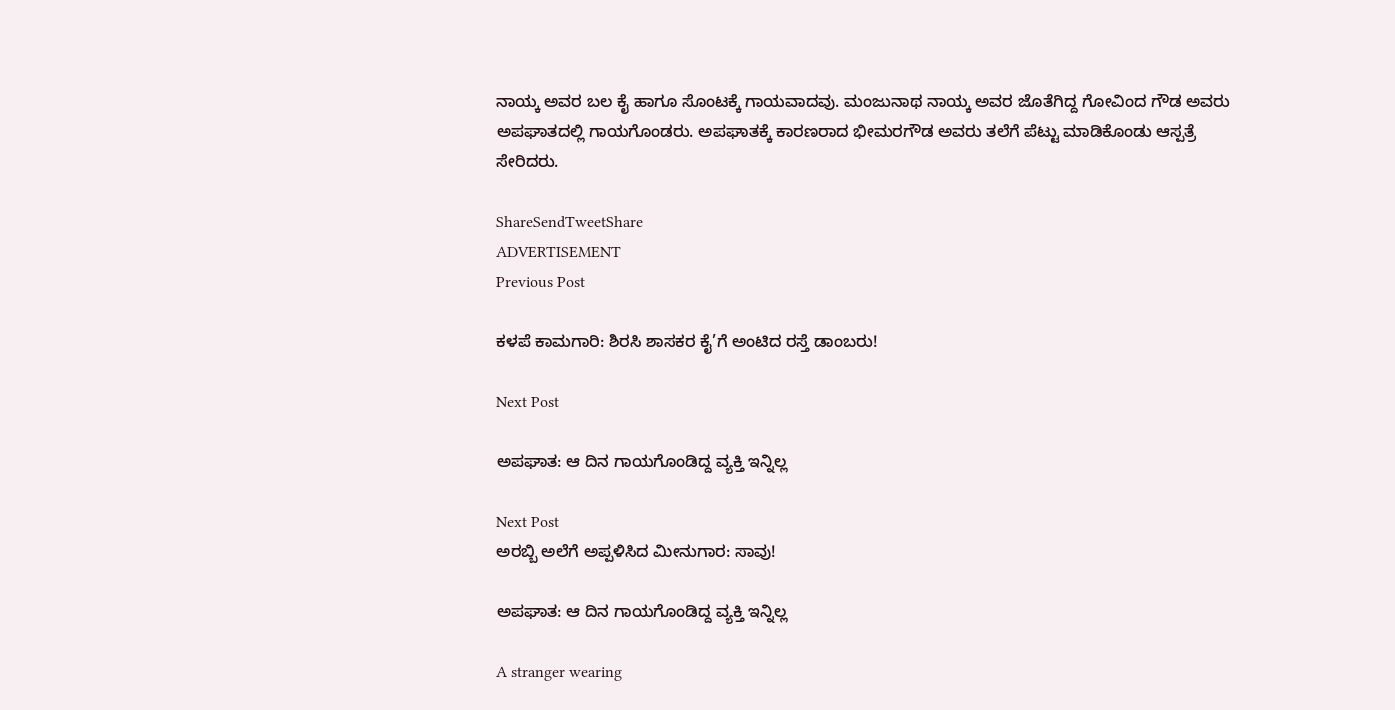ನಾಯ್ಕ ಅವರ ಬಲ ಕೈ ಹಾಗೂ ಸೊಂಟಕ್ಕೆ ಗಾಯವಾದವು. ಮಂಜುನಾಥ ನಾಯ್ಕ ಅವರ ಜೊತೆಗಿದ್ದ ಗೋವಿಂದ ಗೌಡ ಅವರು ಅಪಘಾತದಲ್ಲಿ ಗಾಯಗೊಂಡರು. ಅಪಘಾತಕ್ಕೆ ಕಾರಣರಾದ ಭೀಮರಗೌಡ ಅವರು ತಲೆಗೆ ಪೆಟ್ಟು ಮಾಡಿಕೊಂಡು ಆಸ್ಪತ್ರೆ ಸೇರಿದರು.

ShareSendTweetShare
ADVERTISEMENT
Previous Post

ಕಳಪೆ ಕಾಮಗಾರಿ: ಶಿರಸಿ ಶಾಸಕರ ಕೈ’ಗೆ ಅಂಟಿದ ರಸ್ತೆ ಡಾಂಬರು!

Next Post

ಅಪಘಾತ: ಆ ದಿನ ಗಾಯಗೊಂಡಿದ್ದ ವ್ಯಕ್ತಿ ಇನ್ನಿಲ್ಲ

Next Post
ಅರಬ್ಬಿ ಅಲೆಗೆ ಅಪ್ಪಳಿಸಿದ ಮೀನುಗಾರ: ಸಾವು!

ಅಪಘಾತ: ಆ ದಿನ ಗಾಯಗೊಂಡಿದ್ದ ವ್ಯಕ್ತಿ ಇನ್ನಿಲ್ಲ

A stranger wearing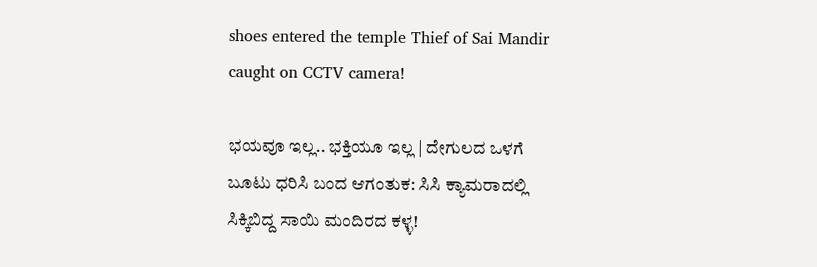shoes entered the temple Thief of Sai Mandir caught on CCTV camera!

ಭಯವೂ ಇಲ್ಲ.. ಭಕ್ತಿಯೂ ಇಲ್ಲ | ದೇಗುಲದ ಒಳಗೆ ಬೂಟು ಧರಿಸಿ ಬಂದ ಆಗಂತುಕ: ಸಿಸಿ ಕ್ಯಾಮರಾದಲ್ಲಿ ಸಿಕ್ಕಿಬಿದ್ದ ಸಾಯಿ ಮಂದಿರದ ಕಳ್ಳ!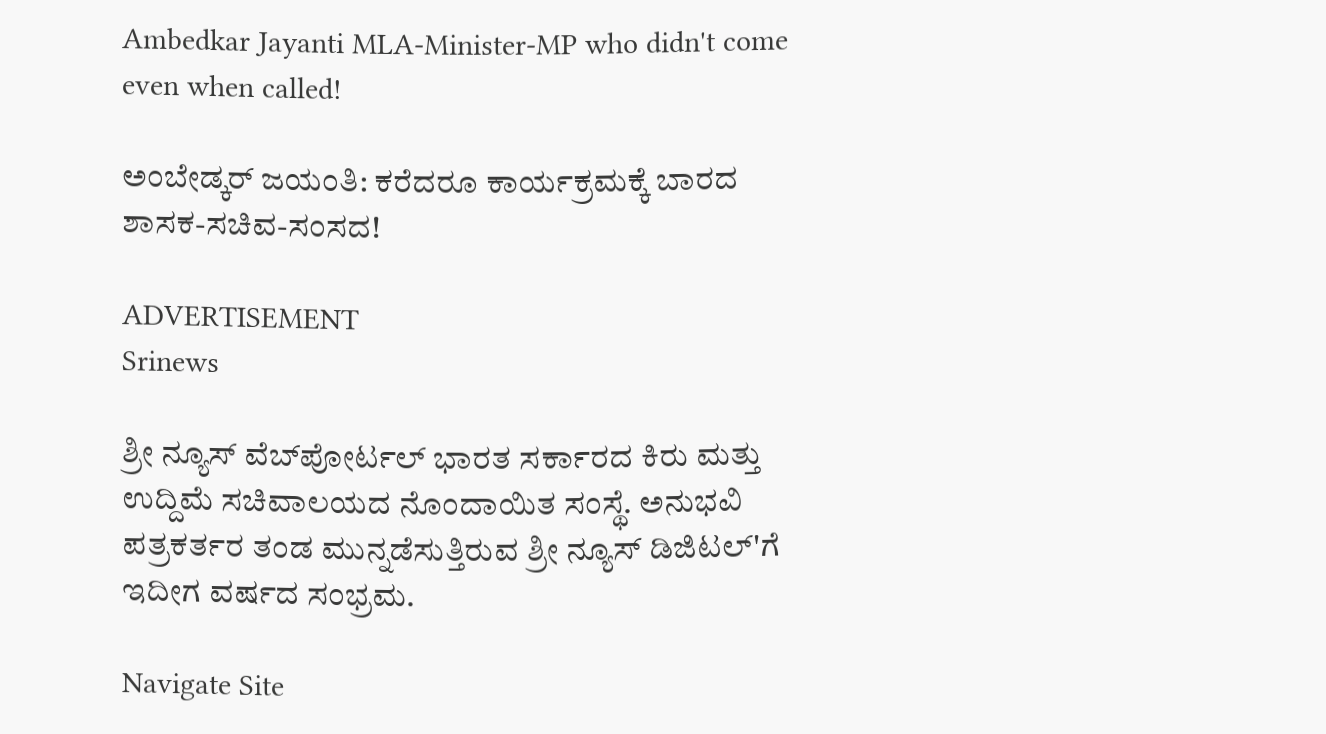Ambedkar Jayanti MLA-Minister-MP who didn't come even when called!

ಅಂಬೇಡ್ಕರ್ ಜಯಂತಿ: ಕರೆದರೂ ಕಾರ್ಯಕ್ರಮಕ್ಕೆ ಬಾರದ ಶಾಸಕ-ಸಚಿವ-ಸಂಸದ!

ADVERTISEMENT
Srinews

ಶ್ರೀ ನ್ಯೂಸ್ ವೆಬ್‌ಪೋರ್ಟಲ್ ಭಾರತ ಸರ್ಕಾರದ ಕಿರು ಮತ್ತು ಉದ್ದಿಮೆ ಸಚಿವಾಲಯದ ನೊಂದಾಯಿತ ಸಂಸ್ಥೆ. ಅನುಭವಿ ಪತ್ರಕರ್ತರ ತಂಡ ಮುನ್ನಡೆಸುತ್ತಿರುವ ಶ್ರೀ ನ್ಯೂಸ್ ಡಿಜಿಟಲ್'ಗೆ ಇದೀಗ ವರ್ಷದ ಸಂಭ್ರಮ.

Navigate Site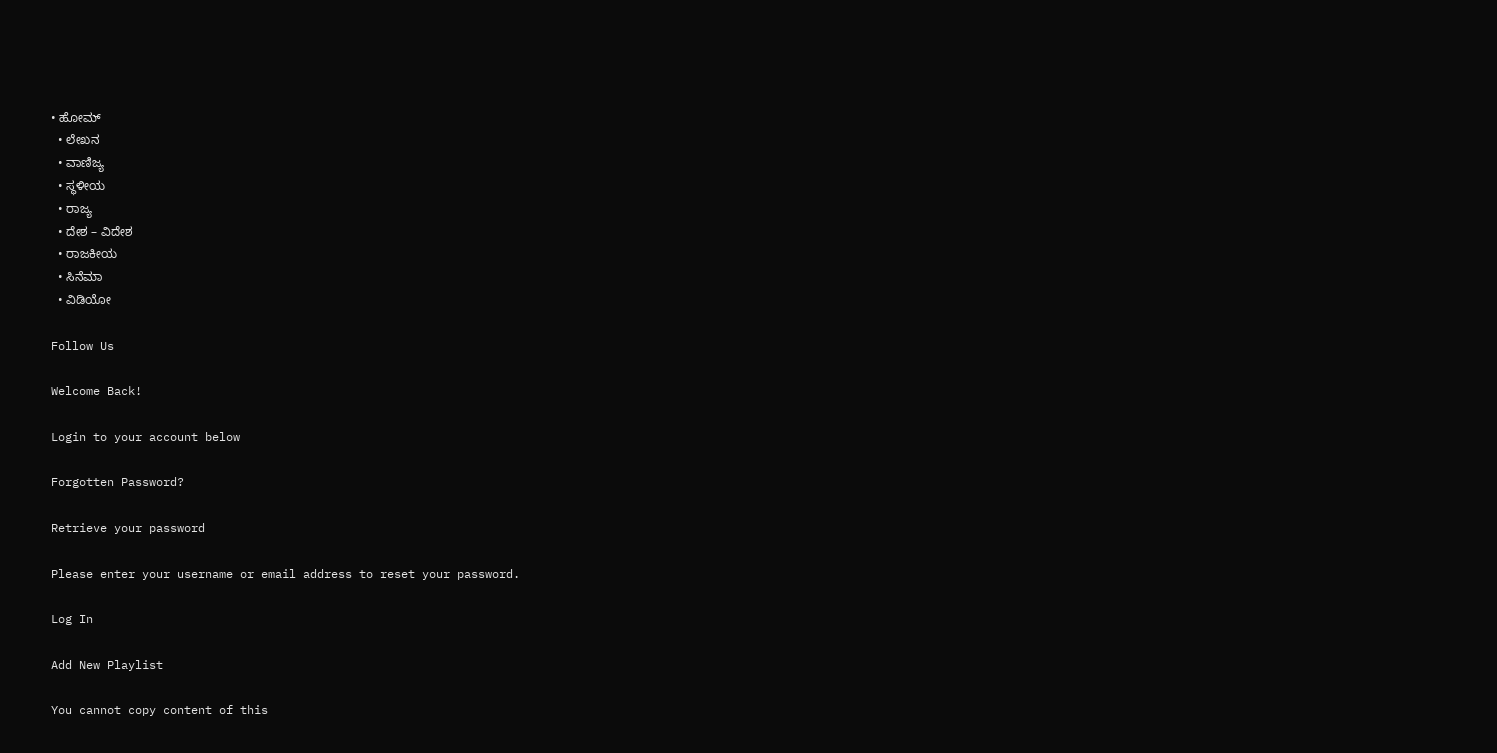• ಹೋಮ್
  • ಲೇಖನ
  • ವಾಣಿಜ್ಯ
  • ಸ್ಥಳೀಯ
  • ರಾಜ್ಯ
  • ದೇಶ – ವಿದೇಶ
  • ರಾಜಕೀಯ
  • ಸಿನೆಮಾ
  • ವಿಡಿಯೋ

Follow Us

Welcome Back!

Login to your account below

Forgotten Password?

Retrieve your password

Please enter your username or email address to reset your password.

Log In

Add New Playlist

You cannot copy content of this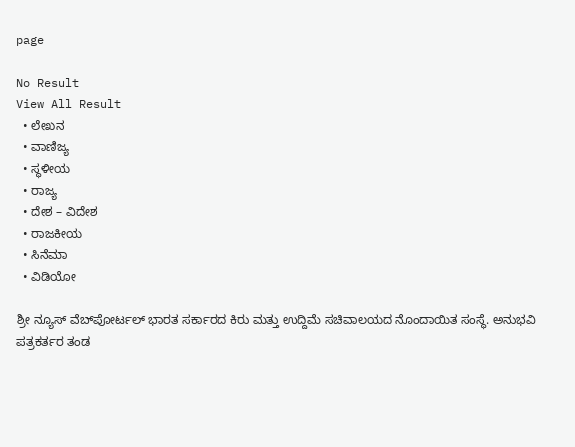page

No Result
View All Result
  • ಲೇಖನ
  • ವಾಣಿಜ್ಯ
  • ಸ್ಥಳೀಯ
  • ರಾಜ್ಯ
  • ದೇಶ – ವಿದೇಶ
  • ರಾಜಕೀಯ
  • ಸಿನೆಮಾ
  • ವಿಡಿಯೋ

ಶ್ರೀ ನ್ಯೂಸ್ ವೆಬ್‌ಪೋರ್ಟಲ್ ಭಾರತ ಸರ್ಕಾರದ ಕಿರು ಮತ್ತು ಉದ್ದಿಮೆ ಸಚಿವಾಲಯದ ನೊಂದಾಯಿತ ಸಂಸ್ಥೆ. ಅನುಭವಿ ಪತ್ರಕರ್ತರ ತಂಡ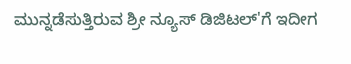ಮುನ್ನಡೆಸುತ್ತಿರುವ ಶ್ರೀ ನ್ಯೂಸ್ ಡಿಜಿಟಲ್'ಗೆ ಇದೀಗ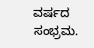ವರ್ಷದ ಸಂಭ್ರಮ.